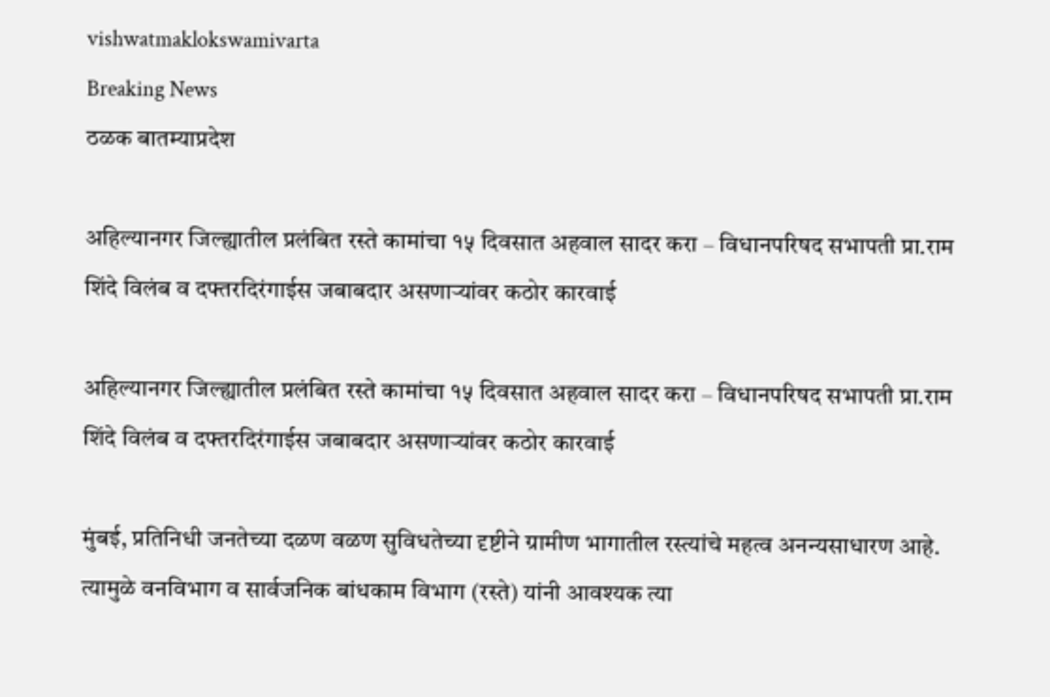vishwatmaklokswamivarta
Breaking News
ठळक बातम्याप्रदेश

अहिल्यानगर जिल्ह्यातील प्रलंबित रस्ते कामांचा १५ दिवसात अहवाल सादर करा – विधानपरिषद सभापती प्रा.राम शिंदे विलंब व दफ्तरदिरंगाईस जबाबदार असणाऱ्यांवर कठोर कारवाई

अहिल्यानगर जिल्ह्यातील प्रलंबित रस्ते कामांचा १५ दिवसात अहवाल सादर करा – विधानपरिषद सभापती प्रा.राम शिंदे विलंब व दफ्तरदिरंगाईस जबाबदार असणाऱ्यांवर कठोर कारवाई

मुंबई, प्रतिनिधी जनतेच्या दळण वळण सुविधतेच्या दृष्टीने ग्रामीण भागातील रस्त्यांचे महत्व अनन्यसाधारण आहे. त्यामुळे वनविभाग‌ व सार्वजनिक बांधकाम विभाग (रस्ते) यांनी आवश्यक त्या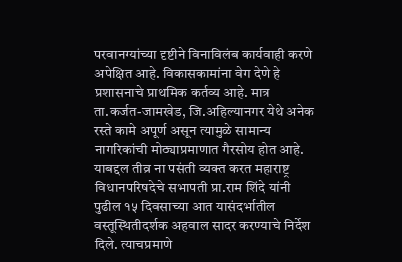परवानग्यांच्या दृष्टीने विनाविलंब कार्यवाही करणे अपेक्षित आहे. विकासकामांना वेग देणे हे प्रशासनाचे प्राथमिक कर्तव्य आहे. मात्र ता.कर्जत-जामखेड, जि.अहिल्यानगर येथे अनेक रस्ते कामे अपूर्ण असून त्यामुळे सामान्य नागरिकांची मोठ्याप्रमाणात गैरसोय होत आहे. याबद्दल तीव्र ना पसंती व्यक्त करत महाराष्ट्र विधानपरिषदेचे सभापती प्रा.राम शिंदे यांनी पुढील १५ दिवसाच्या आत यासंदर्भातील वस्तूस्थितीदर्शक अहवाल सादर करण्याचे निर्देश दिले. त्याचप्रमाणे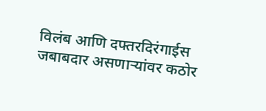विलंब आणि दफ्तरदिरंगाईस जबाबदार असणाऱ्यांवर कठोर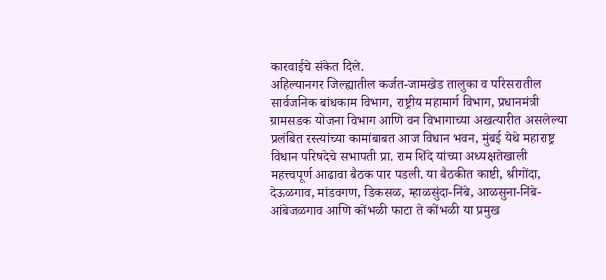कारवाईचे संकेत दिले.
अहिल्यानगर जिल्ह्यातील कर्जत-जामखेड तालुका व परिसरातील सार्वजनिक बांधकाम विभाग, राष्ट्रीय महामार्ग विभाग, प्रधानमंत्री ग्रामसडक योजना विभाग आणि वन विभागाच्या अखत्यारीत असलेल्या प्रलंबित रस्त्यांच्या कामांबाबत आज विधान भवन, मुंबई येथे महाराष्ट्र विधान परिषदेचे सभापती प्रा. राम शिंदे यांच्या अध्यक्षतेखाली महत्त्वपूर्ण आढावा बैठक पार पडली. या बैठकीत काष्टी, श्रीगोंदा, देऊळगाव, मांडवगण, डिकसळ, म्हाळसुंदा-निंबे, आळसुना-निंबे-आंबेजळगाव आणि कोंभळी फाटा ते कोंभळी या प्रमुख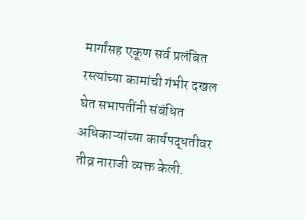मार्गांसह एकूण सर्व प्रलंबित रस्त्यांच्या कामांची गंभीर दखल घेत सभापतींनी संबंधित अधिकाऱ्यांच्या कार्यपद्धतीवर तीव्र नाराजी व्यक्त केली.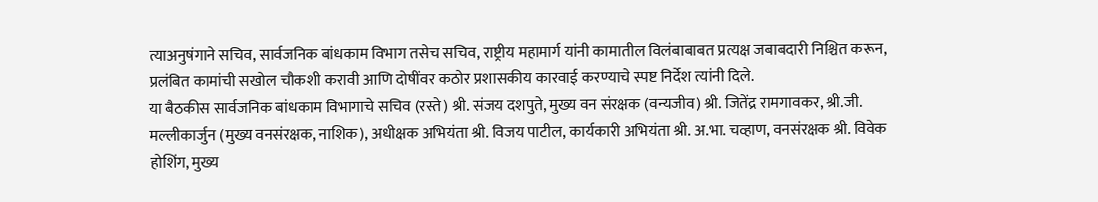त्याअनुषंगाने सचिव, सार्वजनिक बांधकाम विभाग तसेच सचिव, राष्ट्रीय महामार्ग यांनी कामातील विलंबाबाबत प्रत्यक्ष जबाबदारी निश्चित करून, प्रलंबित कामांची सखोल चौकशी करावी आणि दोषींवर कठोर प्रशासकीय कारवाई करण्याचे स्पष्ट निर्देश त्यांनी दिले.
या बैठकीस सार्वजनिक बांधकाम विभागाचे सचिव (रस्ते) श्री. संजय दशपुते, मुख्य वन संरक्षक (वन्यजीव) श्री. जितेंद्र रामगावकर, श्री.जी. मल्लीकार्जुन (मुख्य वनसंरक्षक, नाशिक), अधीक्षक अभियंता श्री. विजय पाटील, कार्यकारी अभियंता श्री. अ.भा. चव्हाण, वनसंरक्षक श्री. विवेक होशिंग, मुख्य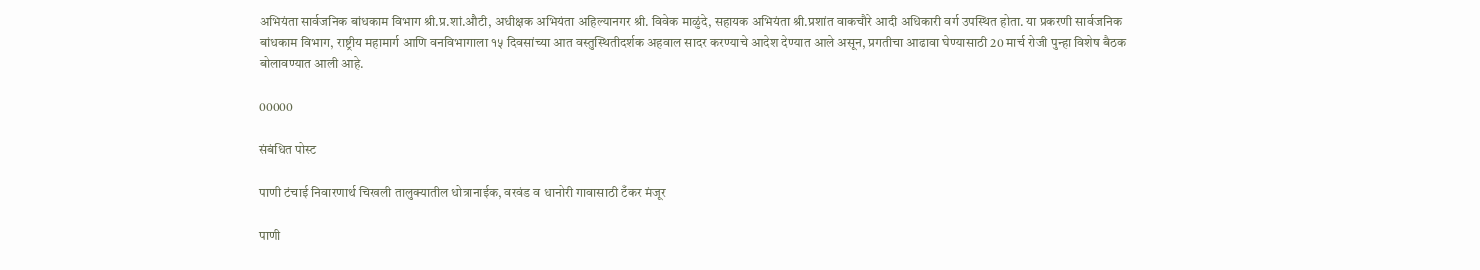अभियंता सार्वजनिक बांधकाम विभाग श्री.प्र.शां.औटी, अधीक्षक अभियंता अहिल्यानगर श्री. विवेक माळुंदे, सहायक अभियंता श्री.प्रशांत वाकचौरे आदी अधिकारी वर्ग उपस्थित होता. या प्रकरणी सार्वजनिक बांधकाम विभाग, राष्ट्रीय महामार्ग आणि वनविभागाला १५ दिवसांच्या आत वस्तुस्थितीदर्शक अहवाल सादर करण्याचे आदेश देण्यात आले असून, प्रगतीचा आढावा घेण्यासाठी 20 मार्च रोजी पुन्हा विशेष बैठक बोलावण्यात आली आहे.

00000

संबंधित पोस्ट

पाणी टंचाई निवारणार्थ चिखली तालुक्यातील धोत्रानाईक, वरवंड व धानोरी गावासाठी टँकर मंजूर

पाणी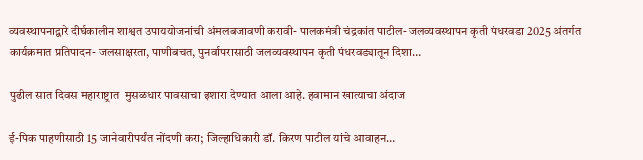व्यवस्थापनाद्वारे दीर्घकालीन शाश्वत उपाययोजनांची अंमलबजावणी करावी- पालकमंत्री चंद्रकांत पाटील- जलव्यवस्थापन कृती पंधरवडा 2025 अंतर्गत कार्यक्रमात प्रतिपादन- जलसाक्षरता, पाणीबचत, पुनर्वापरासाठी जलव्यवस्थापन कृती पंधरवड्यातून दिशा…

पुढील सात दिवस महाराष्ट्रात  मुसळधार पावसाचा इशारा देण्यात आला आहे. हवामान खात्याचा अंदाज

ई-पिक पाहणीसाठी 15 जानेवारीपर्यंत नोंदणी करा; जिल्हाधिकारी डॉ. किरण पाटील यांचे आवाहन…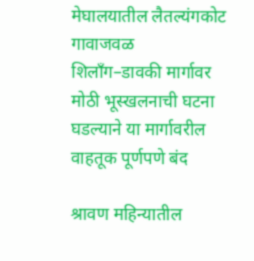मेघालयातील लैतल्यंगकोट गावाजवळ शिलाँग–डावकी मार्गावर मोठी भूस्खलनाची घटना घडल्याने या मार्गावरील वाहतूक पूर्णपणे बंद

श्रावण महिन्यातील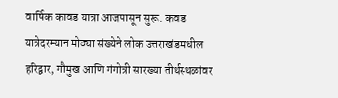वार्षिक कावड यात्रा आजपासून सुरू. कवड यात्रेदरम्यान मोठ्या संख्येने लोक उत्तराखंडमधील हरिद्वार, गौमुख आणि गंगोत्री सारख्या तीर्थस्थळांवर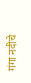गंगा नदीचे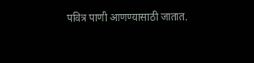पवित्र पाणी आणण्यासाठी जातात.